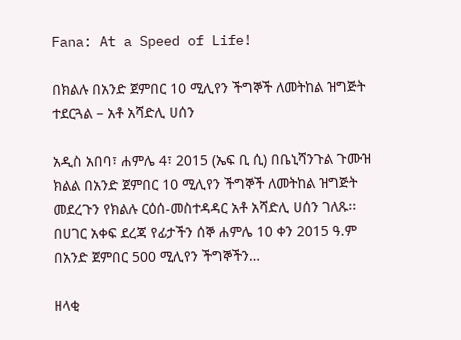Fana: At a Speed of Life!

በክልሉ በአንድ ጀምበር 10 ሚሊየን ችግኞች ለመትከል ዝግጅት ተደርጓል – አቶ አሻድሊ ሀሰን

አዲስ አበባ፣ ሐምሌ 4፣ 2015 (ኤፍ ቢ ሲ) በቤኒሻንጉል ጉሙዝ ክልል በአንድ ጀምበር 10 ሚሊየን ችግኞች ለመትከል ዝግጅት መደረጉን የክልሉ ርዕሰ-መስተዳዳር አቶ አሻድሊ ሀሰን ገለጹ፡፡ በሀገር አቀፍ ደረጃ የፊታችን ሰኞ ሐምሌ 10 ቀን 2015 ዓ.ም በአንድ ጀምበር 500 ሚሊየን ችግኞችን…

ዘላቂ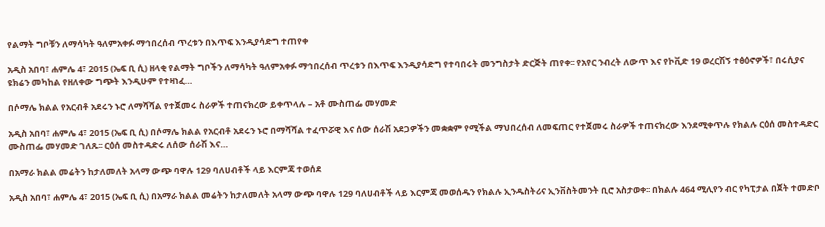የልማት ግቦቹን ለማሳካት ዓለምአቀፉ ማኅበረሰብ ጥረቱን በእጥፍ እንዲያሳድግ ተጠየቀ

አዲስ አበባ፣ ሐምሌ 4፣ 2015 (ኤፍ ቢ ሲ) ዘላቂ የልማት ግቦችን ለማሳካት ዓለምአቀፉ ማኅበረሰብ ጥረቱን በእጥፍ እንዲያሳድግ የተባበሩት መንግስታት ድርጅት ጠየቀ፡፡ የአየር ንብረት ለውጥ እና የኮቪድ 19 ወረርሽኝ ተፅዕኖዎች፣ በሩሲያና ዩክሬን መካከል የዘለቀው ግጭት እንዲሁም የተዛነፈ…

በሶማሌ ክልል የአርብቶ አደሩን ኑሮ ለማሻሻል የተጀመሩ ስራዎች ተጠናክረው ይቀጥላሉ – አቶ ሙስጠፌ መሃመድ

አዲስ አበባ፣ ሐምሌ 4፣ 2015 (ኤፍ ቢ ሲ) በሶማሌ ክልል የአርብቶ አደሩን ኑሮ በማሻሻል ተፈጥሯዊ እና ሰው ሰራሽ አደጋዎችን መቋቋም የሚችል ማህበረሰብ ለመፍጠር የተጀመሩ ስራዎች ተጠናክረው እንደሚቀጥሉ የክልሉ ርዕሰ መስተዳድር ሙስጠፌ መሃመድ ገለጹ፡፡ ርዕሰ መስተዳድሩ ለሰው ሰራሽ እና…

በአማራ ክልል መሬትን ከታለመለት አላማ ውጭ ባዋሉ 129 ባለሀብቶች ላይ እርምጃ ተወሰደ

አዲስ አበባ፣ ሐምሌ 4፣ 2015 (ኤፍ ቢ ሲ) በአማራ ክልል መሬትን ከታለመለት አላማ ውጭ ባዋሉ 129 ባለሀብቶች ላይ እርምጃ መወሰዱን የክልሉ ኢንዱስትሪና ኢንቨስትመንት ቢሮ አስታወቀ፡፡ በክልሉ 464 ሚሊየን ብር የካፒታል በጀት ተመድቦ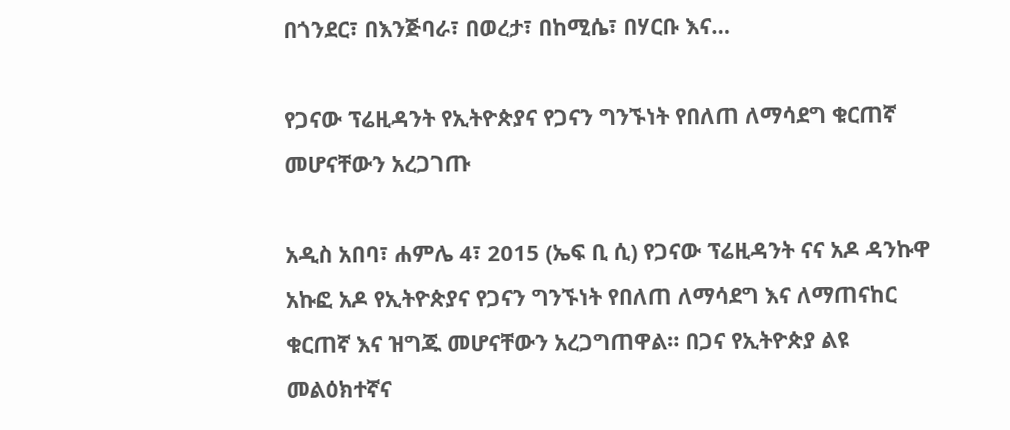በጎንደር፣ በእንጅባራ፣ በወረታ፣ በከሚሴ፣ በሃርቡ እና…

የጋናው ፕሬዚዳንት የኢትዮጵያና የጋናን ግንኙነት የበለጠ ለማሳደግ ቁርጠኛ መሆናቸውን አረጋገጡ

አዲስ አበባ፣ ሐምሌ 4፣ 2015 (ኤፍ ቢ ሲ) የጋናው ፕሬዚዳንት ናና አዶ ዳንኩዋ አኩፎ አዶ የኢትዮጵያና የጋናን ግንኙነት የበለጠ ለማሳደግ እና ለማጠናከር ቁርጠኛ እና ዝግጁ መሆናቸውን አረጋግጠዋል። በጋና የኢትዮጵያ ልዩ መልዕክተኛና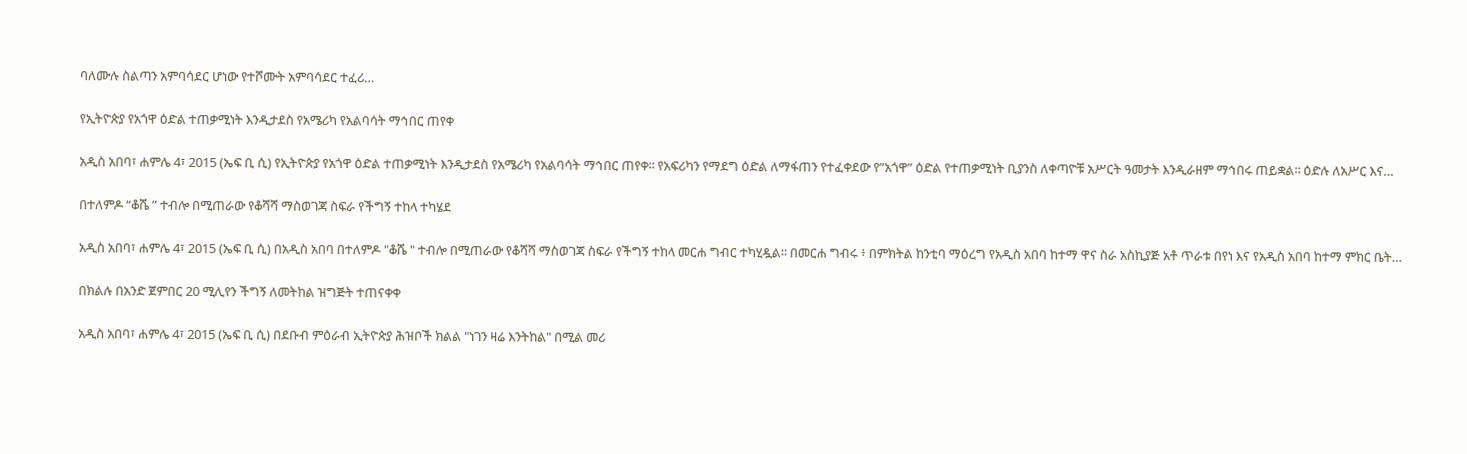ባለሙሉ ስልጣን አምባሳደር ሆነው የተሾሙት አምባሳደር ተፈሪ…

የኢትዮጵያ የአጎዋ ዕድል ተጠቃሚነት እንዲታደስ የአሜሪካ የአልባሳት ማኅበር ጠየቀ

አዲስ አበባ፣ ሐምሌ 4፣ 2015 (ኤፍ ቢ ሲ) የኢትዮጵያ የአጎዋ ዕድል ተጠቃሚነት እንዲታደስ የአሜሪካ የአልባሳት ማኅበር ጠየቀ፡፡ የአፍሪካን የማደግ ዕድል ለማፋጠን የተፈቀደው የ”አጎዋ” ዕድል የተጠቃሚነት ቢያንስ ለቀጣዮቹ አሥርት ዓመታት እንዲራዘም ማኅበሩ ጠይቋል፡፡ ዕድሉ ለአሥር እና…

በተለምዶ “ቆሼ ” ተብሎ በሚጠራው የቆሻሻ ማስወገጃ ስፍራ የችግኝ ተከላ ተካሄደ

አዲስ አበባ፣ ሐምሌ 4፣ 2015 (ኤፍ ቢ ሲ) በአዲስ አበባ በተለምዶ "ቆሼ " ተብሎ በሚጠራው የቆሻሻ ማስወገጃ ስፍራ የችግኝ ተከላ መርሐ ግብር ተካሂዷል፡፡ በመርሐ ግብሩ ፥ በምክትል ከንቲባ ማዕረግ የአዲስ አበባ ከተማ ዋና ስራ አስኪያጅ አቶ ጥራቱ በየነ እና የአዲስ አበባ ከተማ ምክር ቤት…

በክልሉ በአንድ ጀምበር 20 ሚሊየን ችግኝ ለመትከል ዝግጅት ተጠናቀቀ

አዲስ አበባ፣ ሐምሌ 4፣ 2015 (ኤፍ ቢ ሲ) በደቡብ ምዕራብ ኢትዮጵያ ሕዝቦች ክልል "ነገን ዛሬ እንትከል" በሚል መሪ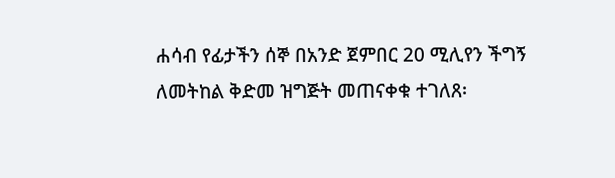ሐሳብ የፊታችን ሰኞ በአንድ ጀምበር 20 ሚሊየን ችግኝ ለመትከል ቅድመ ዝግጅት መጠናቀቁ ተገለጸ፡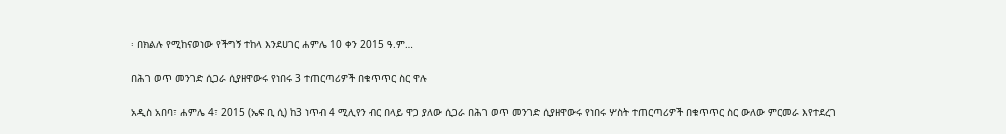፡ በክልሉ የሚከናወነው የችግኝ ተከላ እንደሀገር ሐምሌ 10 ቀን 2015 ዓ.ም…

በሕገ ወጥ መንገድ ሲጋራ ሲያዘዋውሩ የነበሩ 3 ተጠርጣሪዎች በቁጥጥር ስር ዋሉ

አዲስ አበባ፣ ሐምሌ 4፣ 2015 (ኤፍ ቢ ሲ) ከ3 ነጥብ 4 ሚሊየን ብር በላይ ዋጋ ያለው ሲጋራ በሕገ ወጥ መንገድ ሲያዘዋውሩ የነበሩ ሦስት ተጠርጣሪዎች በቁጥጥር ስር ውለው ምርመራ እየተደረገ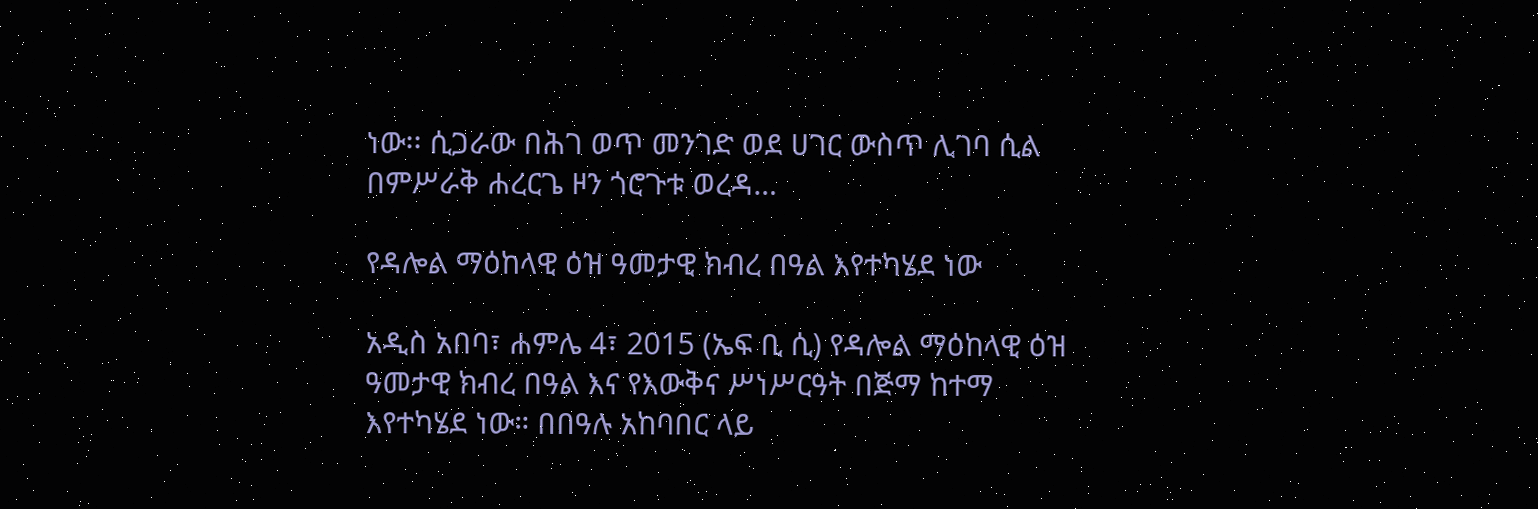ነው፡፡ ሲጋራው በሕገ ወጥ መንገድ ወደ ሀገር ውስጥ ሊገባ ሲል በምሥራቅ ሐረርጌ ዞን ጎሮጉቱ ወረዳ…

የዳሎል ማዕከላዊ ዕዝ ዓመታዊ ክብረ በዓል እየተካሄደ ነው

አዲስ አበባ፣ ሐምሌ 4፣ 2015 (ኤፍ ቢ ሲ) የዳሎል ማዕከላዊ ዕዝ ዓመታዊ ክብረ በዓል እና የእውቅና ሥነሥርዓት በጅማ ከተማ እየተካሄደ ነው። በበዓሉ አከባበር ላይ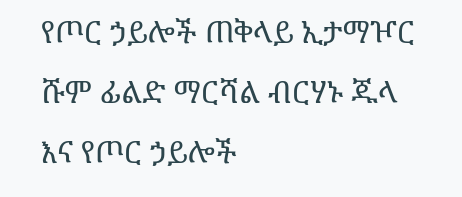የጦር ኃይሎች ጠቅላይ ኢታማዦር ሹም ፊልድ ማርሻል ብርሃኑ ጁላ እና የጦር ኃይሎች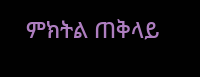ምክትል ጠቅላይ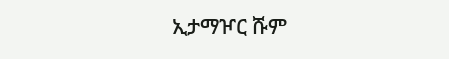ኢታማዦር ሹም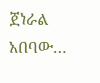ጀነራል አበባው…